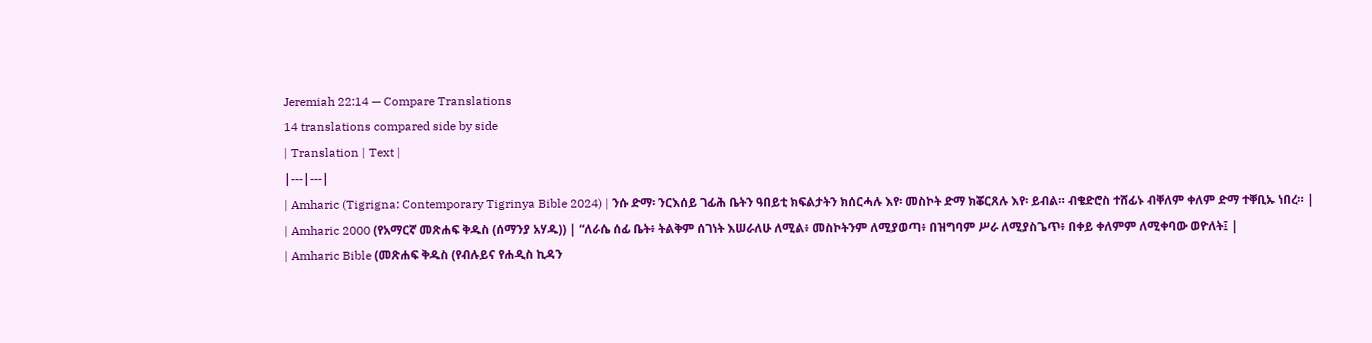Jeremiah 22:14 — Compare Translations
14 translations compared side by side
| Translation | Text |
|---|---|
| Amharic (Tigrigna: Contemporary Tigrinya Bible 2024) | ንሱ ድማ፡ ንርእሰይ ገፊሕ ቤትን ዓበይቲ ክፍልታትን ክሰርሓሉ እየ፡ መስኮት ድማ ክቖርጸሉ እየ፡ ይብል። ብቄድሮስ ተሸፊኑ ብቐለም ቀለም ድማ ተቐቢኡ ነበረ። |
| Amharic 2000 (የአማርኛ መጽሐፍ ቅዱስ (ሰማንያ አሃዱ)) | “ለራሴ ሰፊ ቤት፥ ትልቅም ሰገነት እሠራለሁ ለሚል፥ መስኮትንም ለሚያወጣ፥ በዝግባም ሥራ ለሚያስጌጥ፥ በቀይ ቀለምም ለሚቀባው ወዮለት፤ |
| Amharic Bible (መጽሐፍ ቅዱስ (የብሉይና የሐዲስ ኪዳን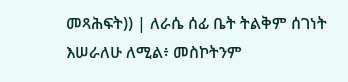መጻሕፍት)) | ለራሴ ሰፊ ቤት ትልቅም ሰገነት እሠራለሁ ለሚል፥ መስኮትንም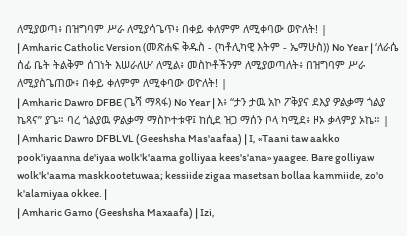ለሚያወጣ፥ በዝግባም ሥራ ለሚያሳጌጥ፥ በቀይ ቀለምም ለሚቀባው ወዮለት! |
| Amharic Catholic Version (መጽሐፍ ቅዱስ - (ካቶሊካዊ እትም - ኤማሁስ)) No Year | ‘ለራሴ ሰፊ ቤት ትልቅም ሰገነት እሠራለሁ’ ለሚል፥ መስኮቶችንም ለሚያወጣለት፥ በዝግባም ሥራ ለሚያስጌጠው፥ በቀይ ቀለምም ለሚቀባው ወዮለት! |
| Amharic Dawro DFBE (ጌሻ ማጻፋ) No Year | እ፥ “ታን ታዉ አኮ ፖቅያና ደእያ ዎልቃማ ጎልያ ኬጻና” ያጌ። ባረ ጎልያዉ ዎልቃማ ማስኮተቱዋ፤ ከሲደ ዝጋ ማሰን ቦላ ካሚደ፥ ዞኦ ቃላምያ ኦኬ። |
| Amharic Dawro DFBLVL (Geeshsha Mas'aafaa) | I, «Taani taw aakko pook'iyaanna de'iyaa wolk'k'aama golliyaa kees's'ana» yaagee. Bare golliyaw wolk'k'aama maskkootetuwaa; kessiide zigaa masetsan bollaa kammiide, zo'o k'alamiyaa okkee. |
| Amharic Gamo (Geeshsha Maxaafa) | Izi,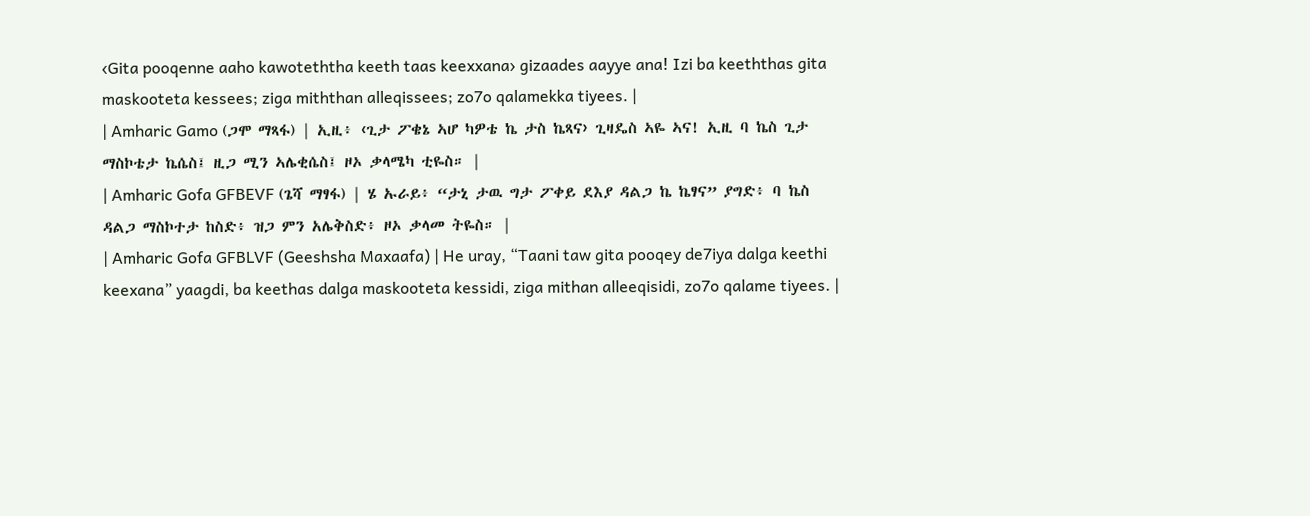‹Gita pooqenne aaho kawoteththa keeth taas keexxana› gizaades aayye ana! Izi ba keeththas gita maskooteta kessees; ziga miththan alleqissees; zo7o qalamekka tiyees. |
| Amharic Gamo (ጋሞ ማጻፋ) | ኢዚ፥ ‹ጊታ ፖቄኔ ኣሆ ካዎቴ ኬ ታስ ኬጻና› ጊዛዴስ ኣዬ ኣና! ኢዚ ባ ኬስ ጊታ ማስኮቴታ ኬሴስ፤ ዚጋ ሚን ኣሌቂሴስ፤ ዞኦ ቃላሜካ ቲዬስ። |
| Amharic Gofa GFBEVF (ጌሻ ማፃፋ) | ሄ ኡራይ፥ “ታኒ ታዉ ግታ ፖቀይ ደእያ ዳልጋ ኬ ኬፃና” ያግድ፥ ባ ኬስ ዳልጋ ማስኮተታ ከስድ፥ ዝጋ ምን አሌቅስድ፥ ዞኦ ቃላመ ትዬስ። |
| Amharic Gofa GFBLVF (Geeshsha Maxaafa) | He uray, “Taani taw gita pooqey de7iya dalga keethi keexana” yaagdi, ba keethas dalga maskooteta kessidi, ziga mithan alleeqisidi, zo7o qalame tiyees. |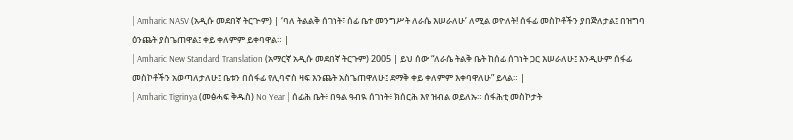| Amharic NASV (አዲሱ መደበኛ ትርጒም) | ‘ባለ ትልልቅ ሰገነት፣ ሰፊ ቤተ መንግሥት ለራሴ እሠራለሁ’ ለሚል ወዮለት! ሰፋፊ መስኮቶችን ያበጅለታል፤ በዝግባ ዕንጨት ያስጌጠዋል፤ ቀይ ቀለምም ይቀባዋል። |
| Amharic New Standard Translation (አማርኛ አዲሱ መደበኛ ትርጉም) 2005 | ይህ ሰው “ለራሴ ትልቅ ቤት ከሰፊ ሰገነት ጋር እሠራለሁ፤ እንዲሁም ሰፋፊ መስኮቶችን አወጣለታለሁ፤ ቤቱን በሰፋፊ የሊባኖስ ዛፍ እንጨት አስጌጠዋለሁ፤ ደማቅ ቀይ ቀለምም እቀባዋለሁ” ይላል። |
| Amharic Tigrinya (መፅሓፍ ቅዱስ) No Year | ሰፊሕ ቤት፥ በዓል ዓብዪ ሰገነት፥ ክሰርሕ እየ ዝብል ወይለኡ። ሰፋሕቲ መስኮታት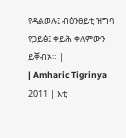የዳልወሉ፤ ብዕንፀይቲ ዝግባ የጋይፅ፤ ቀይሕ ቀለምውን ይቐብኦ። |
| Amharic Tigrinya 2011 | እቲ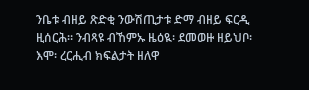ንቤቱ ብዘይ ጽድቂ ንውሽጢታቱ ድማ ብዘይ ፍርዲ ዚሰርሕ። ንብጻዩ ብኸምኡ ዜዕዪ፡ ደመወዙ ዘይህቦ፡ እሞ፡ ረርሒብ ክፍልታት ዘለዋ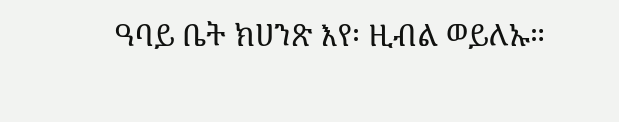ዓባይ ቤት ክሀንጽ እየ፡ ዚብል ወይለኡ።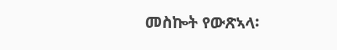መስኰት የውጽኣላ፡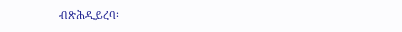ብጽሕዲይረባ፡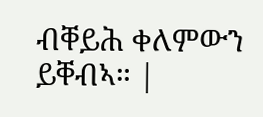ብቐይሕ ቀለምውን ይቐብኣ። |